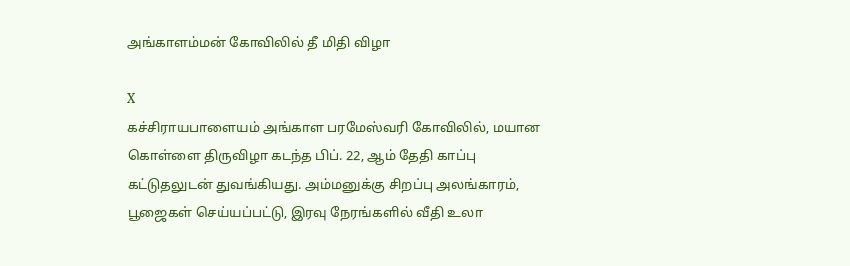அங்காளம்மன் கோவிலில் தீ மிதி விழா

X
கச்சிராயபாளையம் அங்காள பரமேஸ்வரி கோவிலில், மயான கொள்ளை திருவிழா கடந்த பிப். 22, ஆம் தேதி காப்பு கட்டுதலுடன் துவங்கியது. அம்மனுக்கு சிறப்பு அலங்காரம், பூஜைகள் செய்யப்பட்டு, இரவு நேரங்களில் வீதி உலா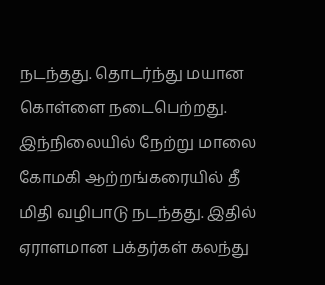நடந்தது. தொடர்ந்து மயான கொள்ளை நடைபெற்றது. இந்நிலையில் நேற்று மாலை கோமகி ஆற்றங்கரையில் தீ மிதி வழிபாடு நடந்தது. இதில் ஏராளமான பக்தர்கள் கலந்து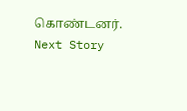கொண்டனர்.
Next Story